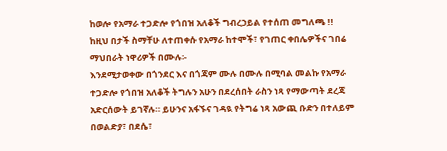ከወሎ የአማራ ተጋድሎ የጎበዝ አለቆች ግብረኃይል የተሰጠ መግለጫ !!
ከዚህ በታች ስማቸሁ ለተጠቀሱ የአማራ ከተሞች፣ የገጠር ቀበሌዎችና ገበሬ ማህበራት ነዋሪዎች በሙሉ፡-
እንደሚታወቀው በጎንደር እና በጎጃም ሙሉ በሙሉ በሚባል መልኩ የአማራ ተጋድሎ የጎበዝ አለቆች ትግሉን አሁን በደረሰበት ራስን ነጻ የማውጣት ደረጃ አድርሰውት ይገኛሉ። ይሁንና አፋኙና ገዳዪ የትግሬ ነጻ አውጪ ቡድን በተለይም በወልድያ፣ በደሴ፣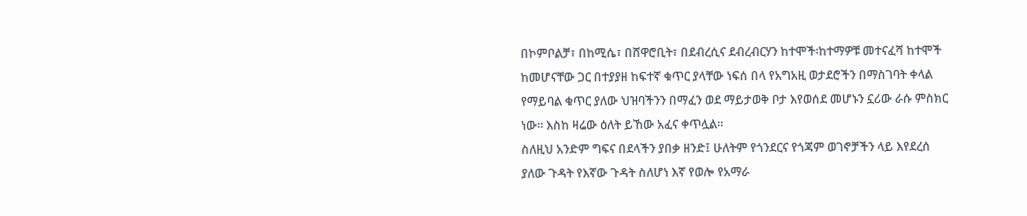በኮምቦልቻ፣ በከሚሴ፣ በሸዋሮቢት፣ በደብረሲና ደብረብርሃን ከተሞች፡ከተማዎቹ መተናፈሻ ከተሞች ከመሆናቸው ጋር በተያያዘ ከፍተኛ ቁጥር ያላቸው ነፍሰ በላ የአግአዚ ወታደሮችን በማስገባት ቀላል የማይባል ቁጥር ያለው ህዝባችንን በማፈን ወደ ማይታወቅ ቦታ እየወሰደ መሆኑን ኗሪው ራሱ ምስክር ነው። እስከ ዛሬው ዕለት ይኸው አፈና ቀጥሏል።
ስለዚህ አንድም ግፍና በደላችን ያበቃ ዘንድ፤ ሁለትም የጎንደርና የጎጃም ወገኖቻችን ላይ እየደረሰ ያለው ጉዳት የእኛው ጉዳት ስለሆነ እኛ የወሎ የአማራ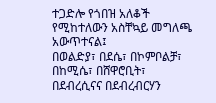ተጋድሎ የጎበዝ አለቆች የሚከተለውን አስቸኳይ መግለጫ አውጥተናል፤
በወልድያ፣ በደሴ፣ በኮምቦልቻ፣ በከሚሴ፣ በሸዋሮቢት፣ በደብረሲናና በደብረብርሃን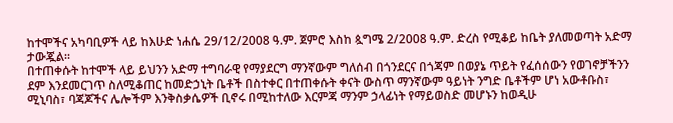ከተሞችና አካባቢዎች ላይ ከእሁድ ነሐሴ 29/12/2008 ዓ.ም. ጀምሮ እስከ ጷግሜ 2/2008 ዓ.ም. ድረስ የሚቆይ ከቤት ያለመወጣት አድማ ታውጇል።
በተጠቀሱት ከተሞች ላይ ይህንን አድማ ተግባራዊ የማያደርግ ማንኛውም ግለሰብ በጎንደርና በጎጃም በወያኔ ጥይት የፈሰሰውን የወገኖቻችንን ደም እንደመርገጥ ስለሚቆጠር ከመድኃኒት ቤቶች በስተቀር በተጠቀሱት ቀናት ውስጥ ማንኛውም ዓይነት ንግድ ቤቶችም ሆነ አውቶቡስ፣ ሚኒባስ፣ ባጃጆችና ሌሎችም እንቅስቃሴዎች ቢኖሩ በሚከተለው እርምጃ ማንም ኃላፊነት የማይወስድ መሆኑን ከወዲሁ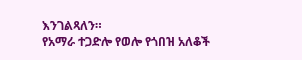እንገልጻለን።
የአማራ ተጋድሎ የወሎ የጎበዝ አለቆች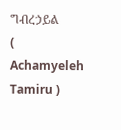ግብረኃይል
( Achamyeleh Tamiru )